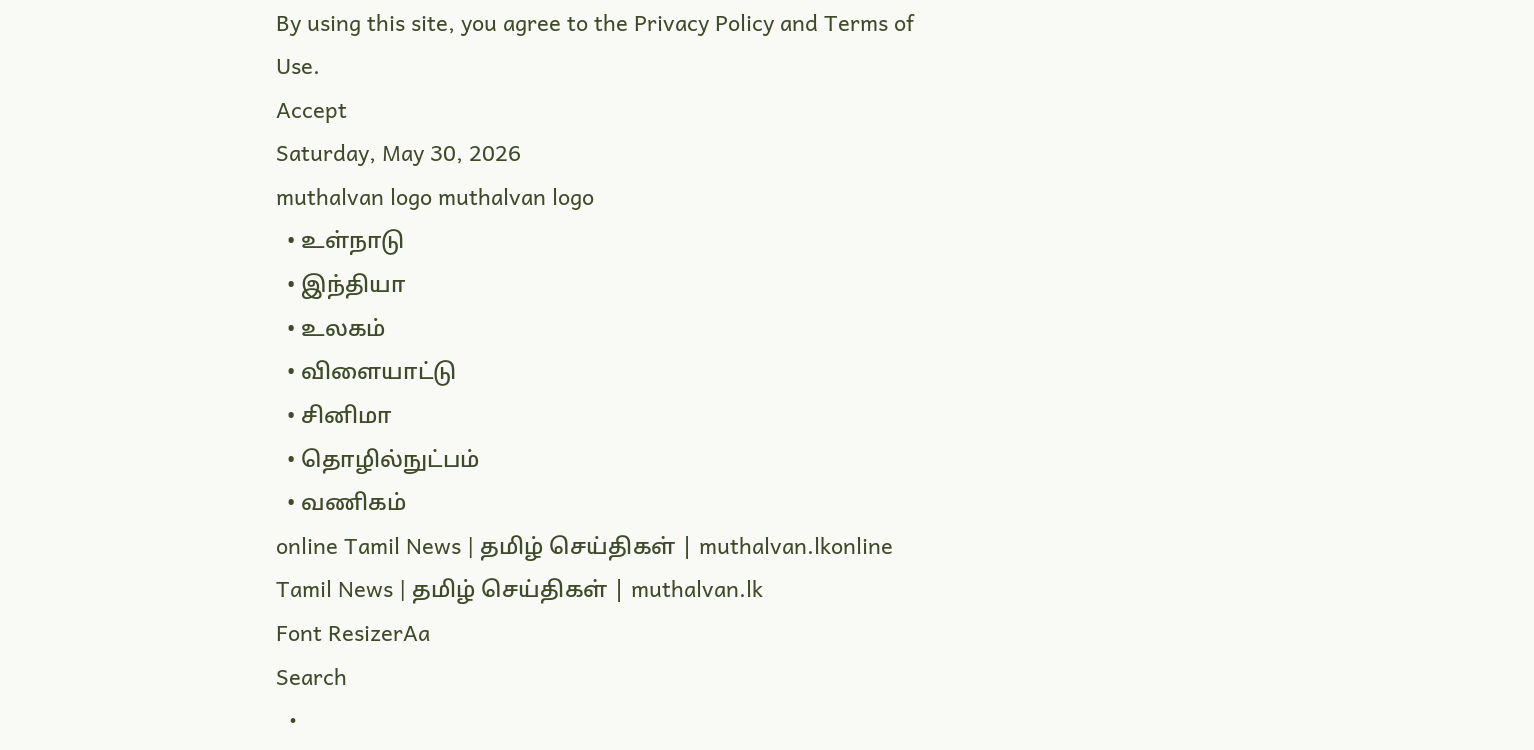By using this site, you agree to the Privacy Policy and Terms of Use.
Accept
Saturday, May 30, 2026
muthalvan logo muthalvan logo
  • உள்நாடு
  • இந்தியா
  • உலகம்
  • விளையாட்டு
  • சினிமா
  • தொழில்நுட்பம்
  • வணிகம்
online Tamil News | தமிழ் செய்திகள் | muthalvan.lkonline Tamil News | தமிழ் செய்திகள் | muthalvan.lk
Font ResizerAa
Search
  •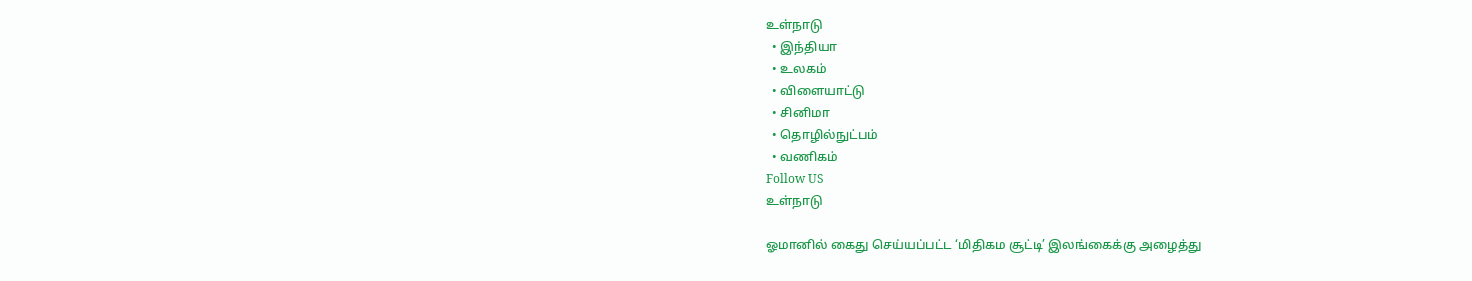உள்நாடு
  • இந்தியா
  • உலகம்
  • விளையாட்டு
  • சினிமா
  • தொழில்நுட்பம்
  • வணிகம்
Follow US
உள்நாடு

ஓமானில் கைது செய்யப்பட்ட ‘மிதிகம சூட்டி’ இலங்கைக்கு அழைத்து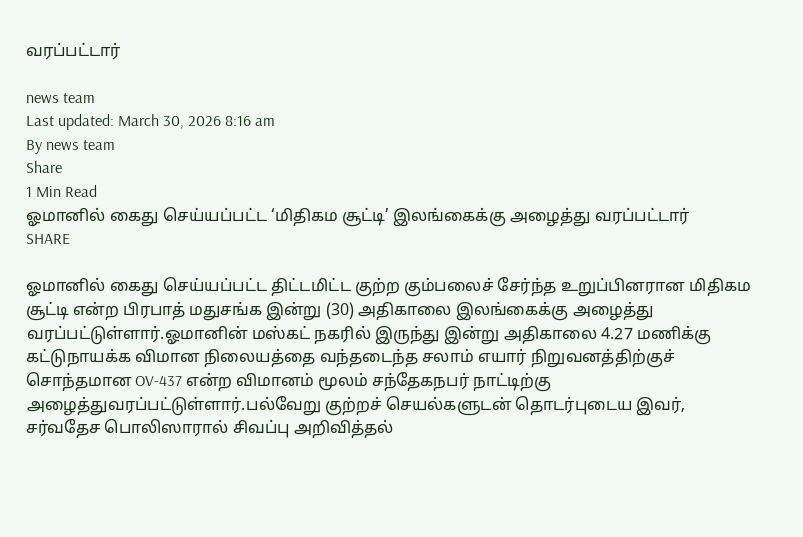வரப்பட்டார்

news team
Last updated: March 30, 2026 8:16 am
By news team
Share
1 Min Read
ஓமானில் கைது செய்யப்பட்ட ‘மிதிகம சூட்டி’ இலங்கைக்கு அழைத்து வரப்பட்டார்
SHARE

ஓமானில் கைது செய்யப்பட்ட திட்டமிட்ட குற்ற கும்பலைச் சேர்ந்த உறுப்பினரான மிதிகம சூட்டி என்ற பிரபாத் மதுசங்க இன்று (30) அதிகாலை இலங்கைக்கு அழைத்து வரப்பட்டுள்ளார்.ஓமானின் மஸ்கட் நகரில் இருந்து இன்று அதிகாலை 4.27 மணிக்கு கட்டுநாயக்க விமான நிலையத்தை வந்தடைந்த சலாம் எயார் நிறுவனத்திற்குச் சொந்தமான OV-437 என்ற விமானம் மூலம் சந்தேகநபர் நாட்டிற்கு அழைத்துவரப்பட்டுள்ளார்.பல்வேறு குற்றச் செயல்களுடன் தொடர்புடைய இவர், சர்வதேச பொலிஸாரால் சிவப்பு அறிவித்தல்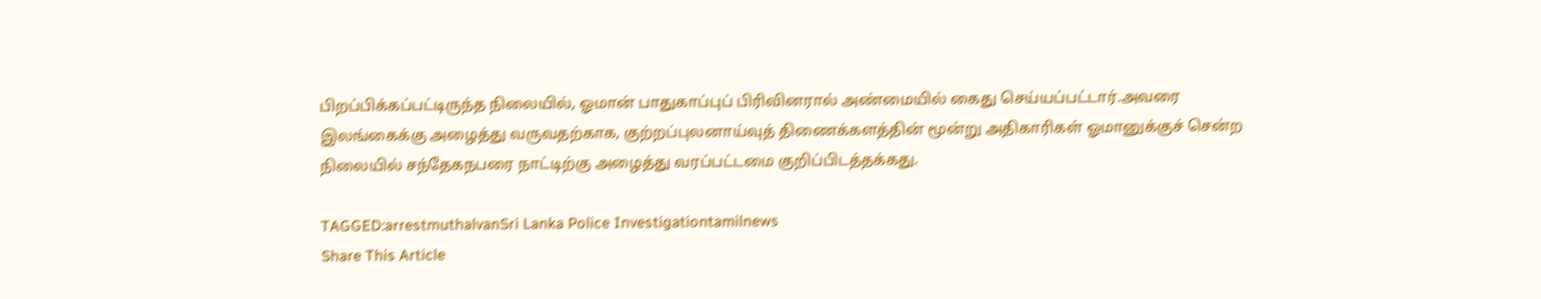பிறப்பிக்கப்பட்டிருந்த நிலையில், ஓமான் பாதுகாப்புப் பிரிவினரால் அண்மையில் கைது செய்யப்பட்டார்.அவரை இலங்கைக்கு அழைத்து வருவதற்காக, குற்றப்புலனாய்வுத் திணைக்களத்தின் மூன்று அதிகாரிகள் ஓமானுக்குச் சென்ற நிலையில் சந்தேகநபரை நாட்டிற்கு அழைத்து வரப்பட்டமை குறிப்பிடத்தக்கது.

TAGGED:arrestmuthalvanSri Lanka Police Investigationtamilnews
Share This Article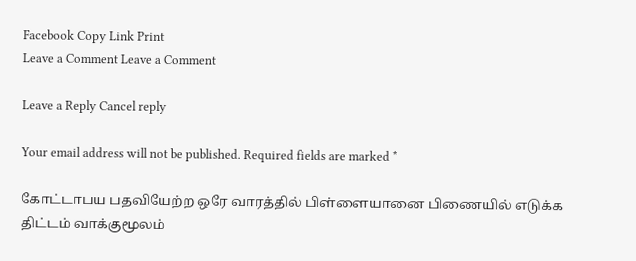Facebook Copy Link Print
Leave a Comment Leave a Comment

Leave a Reply Cancel reply

Your email address will not be published. Required fields are marked *

கோட்டாபய பதவியேற்ற ஒரே வாரத்தில் பிள்ளையானை பிணையில் எடுக்க திட்டம் வாக்குமூலம்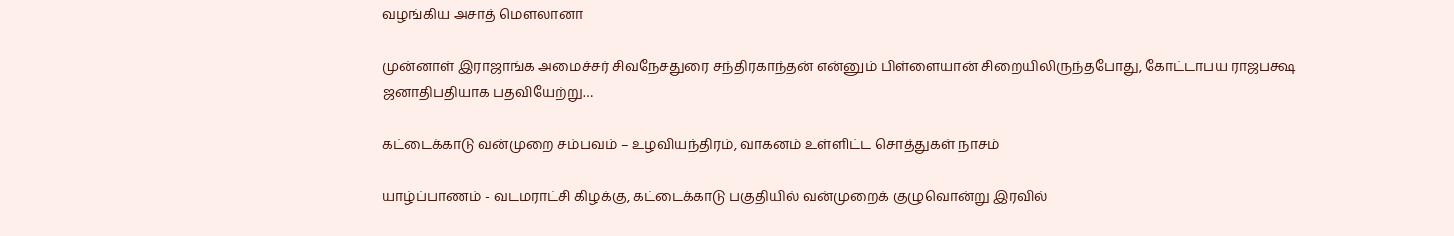வழங்கிய அசாத் மௌலானா

முன்னாள் இராஜாங்க அமைச்சர் சிவநேசதுரை சந்திரகாந்தன் என்னும் பிள்ளையான் சிறையிலிருந்தபோது, கோட்டாபய ராஜபக்ஷ ஜனாதிபதியாக பதவியேற்று…

கட்டைக்காடு வன்முறை சம்பவம் – உழவியந்திரம், வாகனம் உள்ளிட்ட சொத்துகள் நாசம்

யாழ்ப்பாணம் - வடமராட்சி கிழக்கு, கட்டைக்காடு பகுதியில் வன்முறைக் குழுவொன்று இரவில்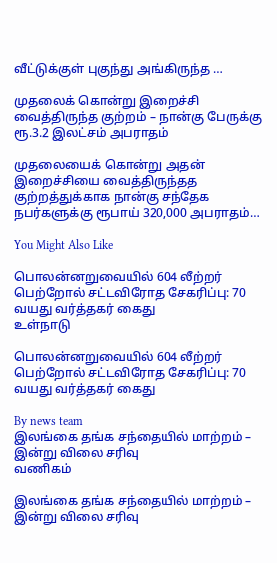வீட்டுக்குள் புகுந்து அங்கிருந்த …

முதலைக் கொன்று இறைச்சி வைத்திருந்த குற்றம் – நான்கு பேருக்கு ரூ.3.2 இலட்சம் அபராதம்

முதலையைக் கொன்று அதன் இறைச்சியை வைத்திருந்தத குற்றத்துக்காக நான்கு சந்தேக நபர்களுக்கு ரூபாய் 320,000 அபராதம்…

You Might Also Like

பொலன்னறுவையில் 604 லீற்றர் பெற்றோல் சட்டவிரோத சேகரிப்பு: 70 வயது வர்த்தகர் கைது
உள்நாடு

பொலன்னறுவையில் 604 லீற்றர் பெற்றோல் சட்டவிரோத சேகரிப்பு: 70 வயது வர்த்தகர் கைது

By news team
இலங்கை தங்க சந்தையில் மாற்றம் – இன்று விலை சரிவு
வணிகம்

இலங்கை தங்க சந்தையில் மாற்றம் – இன்று விலை சரிவு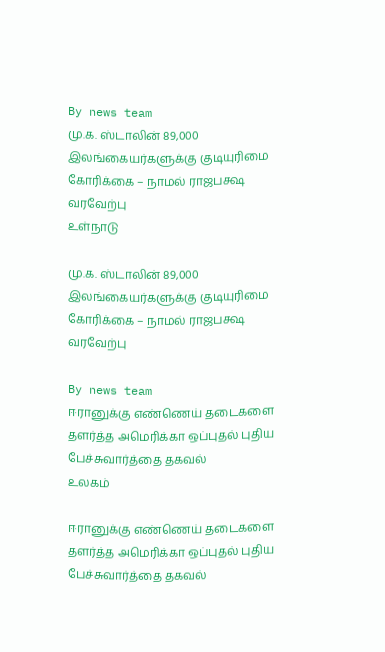By news team
மு.க. ஸ்டாலின் 89,000 இலங்கையர்களுக்கு குடியுரிமை கோரிக்கை – நாமல் ராஜபக்ஷ வரவேற்பு
உள்நாடு

மு.க. ஸ்டாலின் 89,000 இலங்கையர்களுக்கு குடியுரிமை கோரிக்கை – நாமல் ராஜபக்ஷ வரவேற்பு

By news team
ஈரானுக்கு எண்ணெய் தடைகளை தளர்த்த அமெரிக்கா ஒப்புதல் புதிய பேச்சுவார்த்தை தகவல்
உலகம்

ஈரானுக்கு எண்ணெய் தடைகளை தளர்த்த அமெரிக்கா ஒப்புதல் புதிய பேச்சுவார்த்தை தகவல்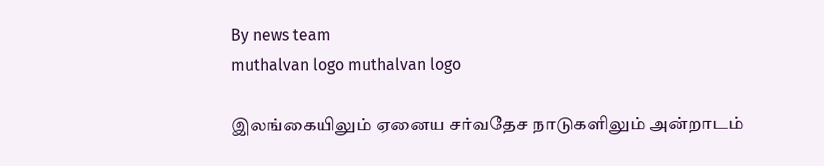By news team
muthalvan logo muthalvan logo

இலங்கையிலும் ஏனைய சர்வதேச நாடுகளிலும் அன்றாடம்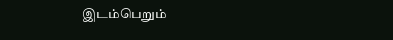இடம்பெறும்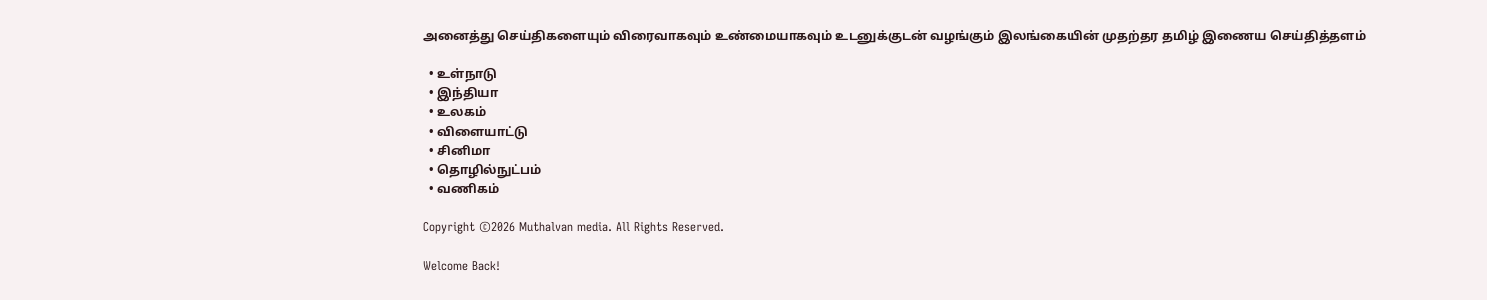அனைத்து செய்திகளையும் விரைவாகவும் உண்மையாகவும் உடனுக்குடன் வழங்கும் இலங்கையின் முதற்தர தமிழ் இணைய செய்தித்தளம்

  • உள்நாடு
  • இந்தியா
  • உலகம்
  • விளையாட்டு
  • சினிமா
  • தொழில்நுட்பம்
  • வணிகம்

Copyright ©2026 Muthalvan media. All Rights Reserved.

Welcome Back!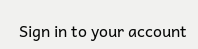Sign in to your account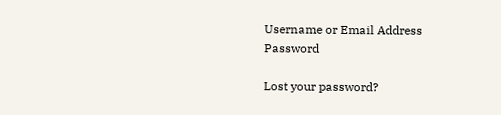Username or Email Address
Password

Lost your password?